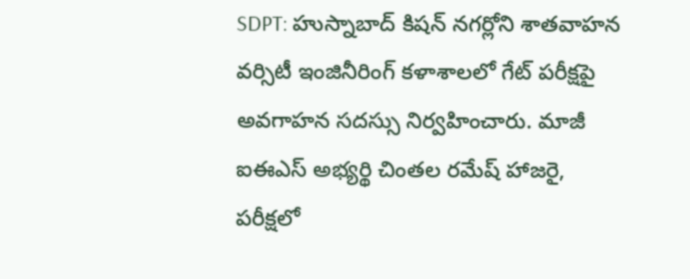SDPT: హుస్నాబాద్ కిషన్ నగర్లోని శాతవాహన వర్సిటీ ఇంజినీరింగ్ కళాశాలలో గేట్ పరీక్షపై అవగాహన సదస్సు నిర్వహించారు. మాజీ ఐఈఎస్ అభ్యర్థి చింతల రమేష్ హాజరై, పరీక్షలో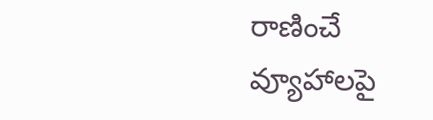రాణించే వ్యూహాలపై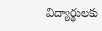విద్యార్థులకు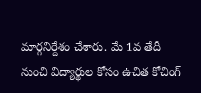మార్గనిర్దేశం చేశారు. మే 1వ తేదీ నుంచి విద్యార్థుల కోసం ఉచిత కోచింగ్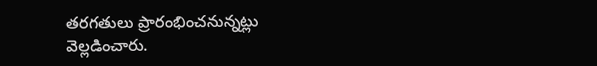తరగతులు ప్రారంభించనున్నట్లు వెల్లడించారు.